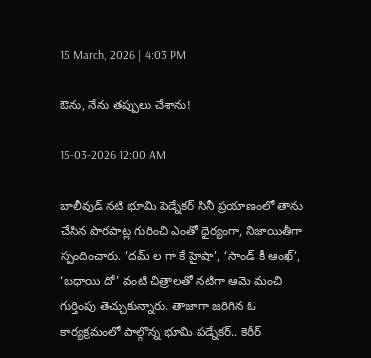15 March, 2026 | 4:03 PM

ఔను, నేను తప్పులు చేశాను!

15-03-2026 12:00 AM

బాలీవుడ్ నటి భూమి పెడ్నేకర్ సినీ ప్రయాణంలో తాను చేసిన పొరపాట్ల గురించి ఎంతో ధైర్యంగా, నిజాయితీగా స్పందించారు. ‘దమ్ ల గా కే హైషా’, ‘సాండ్ కీ ఆంఖ్’, ‘బధాయి దో’ వంటి చిత్రాలతో నటిగా ఆమె మంచి గుర్తింపు తెచ్చుకున్నారు. తాజాగా జరిగిన ఓ కార్యక్రమంలో పాల్గొన్న భూమి పడ్నేకర్.. కెరీర్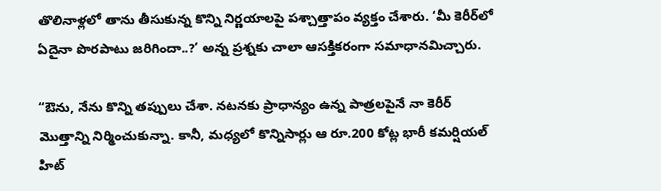తొలినాళ్లలో తాను తీసుకున్న కొన్ని నిర్ణయాలపై పశ్చాత్తాపం వ్యక్తం చేశారు. ‘మీ కెరీర్‌లో ఏదైనా పొరపాటు జరిగిందా..?’ అన్న ప్రశ్నకు చాలా ఆసక్తికరంగా సమాధానమిచ్చారు.

“ఔను, నేను కొన్ని తప్పులు చేశా. నటనకు ప్రాధాన్యం ఉన్న పాత్రలపైనే నా కెరీర్ మొత్తాన్ని నిర్మించుకున్నా. కానీ, మధ్యలో కొన్నిసార్లు ఆ రూ.200 కోట్ల భారీ కమర్షియల్ హిట్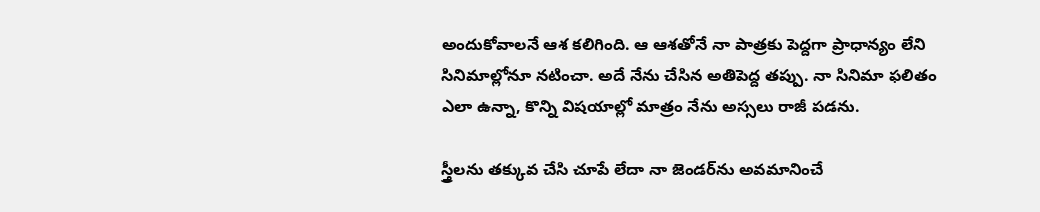అందుకోవాలనే ఆశ కలిగింది. ఆ ఆశతోనే నా పాత్రకు పెద్దగా ప్రాధాన్యం లేని సినిమాల్లోనూ నటించా. అదే నేను చేసిన అతిపెద్ద తప్పు. నా సినిమా ఫలితం ఎలా ఉన్నా, కొన్ని విషయాల్లో మాత్రం నేను అస్సలు రాజీ పడను.

స్త్రీలను తక్కువ చేసి చూపే లేదా నా జెండర్‌ను అవమానించే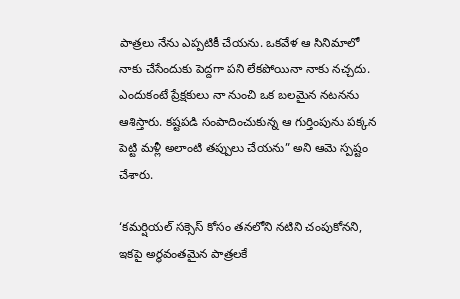పాత్రలు నేను ఎప్పటికీ చేయను. ఒకవేళ ఆ సినిమాలో నాకు చేసేందుకు పెద్దగా పని లేకపోయినా నాకు నచ్చదు. ఎందుకంటే ప్రేక్షకులు నా నుంచి ఒక బలమైన నటనను ఆశిస్తారు. కష్టపడి సంపాదించుకున్న ఆ గుర్తింపును పక్కన పెట్టి మళ్లీ అలాంటి తప్పులు చేయను” అని ఆమె స్పష్టం చేశారు.

‘కమర్షియల్ సక్సెస్ కోసం తనలోని నటిని చంపుకోనని, ఇకపై అర్థవంతమైన పాత్రలకే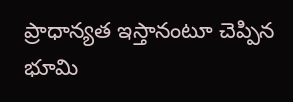ప్రాధాన్యత ఇస్తానంటూ చెప్పిన భూమి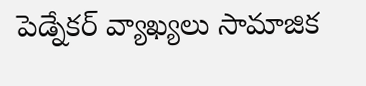పెడ్నేకర్ వ్యాఖ్యలు సామాజిక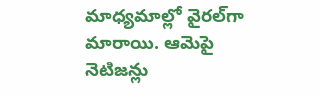మాధ్యమాల్లో వైరల్‌గా మారాయి. ఆమెపై నెటిజన్లు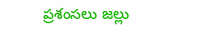ప్రశంసలు జల్లు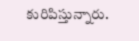కురిపిస్తున్నారు.